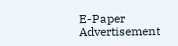E-Paper
Advertisement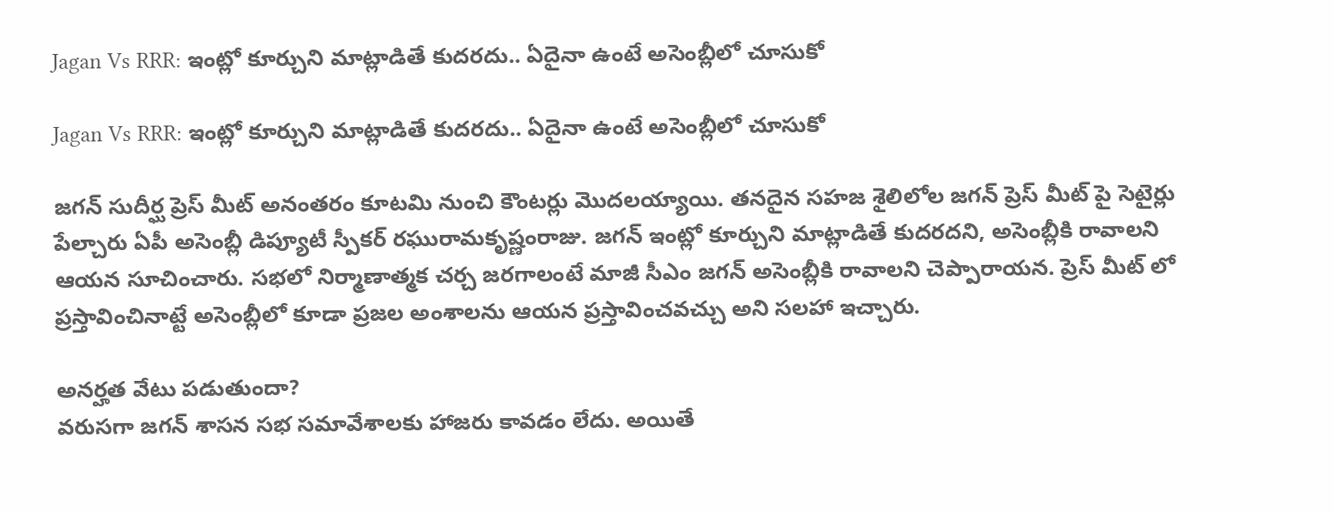Jagan Vs RRR: ఇంట్లో కూర్చుని మాట్లాడితే కుదరదు.. ఏదైనా ఉంటే అసెంబ్లీలో చూసుకో

Jagan Vs RRR: ఇంట్లో కూర్చుని మాట్లాడితే కుదరదు.. ఏదైనా ఉంటే అసెంబ్లీలో చూసుకో

జగన్ సుదీర్ఘ ప్రెస్ మీట్ అనంతరం కూటమి నుంచి కౌంటర్లు మొదలయ్యాయి. తనదైన సహజ శైలిలోల జగన్ ప్రెస్ మీట్ పై సెటైర్లు పేల్చారు ఏపీ అసెంబ్లీ డిప్యూటీ స్పీకర్ రఘురామకృష్ణంరాజు. జగన్ ఇంట్లో కూర్చుని మాట్లాడితే కుదరదని, అసెంబ్లీకి రావాలని ఆయన సూచించారు. సభలో నిర్మాణాత్మక చర్చ జరగాలంటే మాజీ సీఎం జగన్‌ అసెంబ్లీకి రావాలని చెప్పారాయన. ప్రెస్ మీట్ లో ప్రస్తావించినాట్టే అసెంబ్లీలో కూడా ప్రజల అంశాలను ఆయన ప్రస్తావించవచ్చు అని సలహా ఇచ్చారు.

అనర్హత వేటు పడుతుందా?
వరుసగా జగన్ శాసన సభ సమావేశాలకు హాజరు కావడం లేదు. అయితే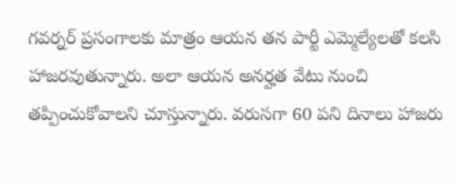గవర్నర్ ప్రసంగాలకు మాత్రం ఆయన తన పార్టీ ఎమ్మెల్యేలతో కలసి హాజరవుతున్నారు. అలా ఆయన అనర్హత వేటు నుంచి తప్పించుకోవాలని చూస్తున్నారు. వరుసగా 60 పని దినాలు హాజరు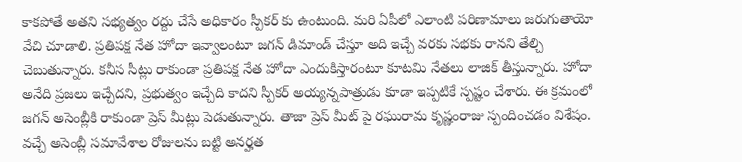కాకపోతే అతని సభ్యత్వం రద్దు చేసే అధికారం స్పీకర్ కు ఉంటుంది. మరి ఏపీలో ఎలాంటి పరిణామాలు జరుగుతాయో వేచి చూడాలి. ప్రతిపక్ష నేత హోదా ఇవ్వాలంటూ జగన్ డిమాండ్ చేస్తూ అది ఇచ్చే వరకు సభకు రానని తేల్చి చెబుతున్నారు. కనీస సీట్లు రాకుండా ప్రతిపక్ష నేత హోదా ఎందుకిస్తారంటూ కూటమి నేతలు లాజిక్ తీస్తున్నారు. హోదా అనేది ప్రజలు ఇచ్చేదని, ప్రభుత్వం ఇచ్చేది కాదని స్పీకర్ అయ్యన్నపాత్రుడు కూడా ఇప్పటికే స్పష్టం చేశారు. ఈ క్రమంలో జగన్ అసెంబ్లీకి రాకుండా ప్రెస్ మీట్లు పెడుతున్నారు. తాజా ప్రెస్ మీట్ పై రఘురామ కృష్ణంరాజు స్పందించడం విశేషం. వచ్చే అసెంబ్లీ సమావేశాల రోజులను బట్టి అనర్హత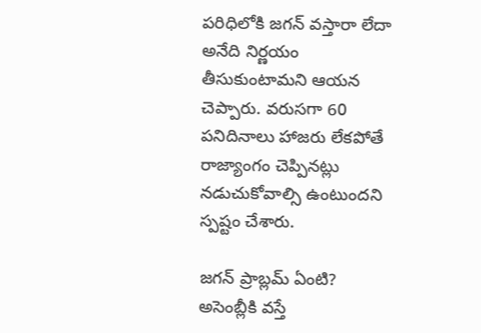పరిధిలోకి జగన్ వస్తారా లేదా అనేది నిర్ణయం తీసుకుంటామని ఆయన చెప్పారు. వరుసగా 60 పనిదినాలు హాజరు లేకపోతే రాజ్యాంగం చెప్పినట్లు నడుచుకోవాల్సి ఉంటుందని స్పష్టం చేశారు.

జగన్ ప్రాబ్లమ్ ఏంటి?
అసెంబ్లీకి వస్తే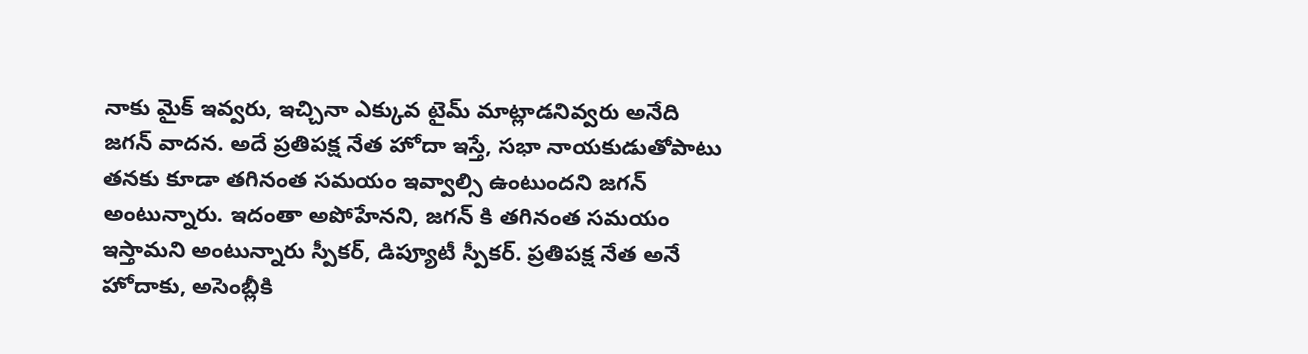నాకు మైక్ ఇవ్వరు, ఇచ్చినా ఎక్కువ టైమ్ మాట్లాడనివ్వరు అనేది జగన్ వాదన. అదే ప్రతిపక్ష నేత హోదా ఇస్తే, సభా నాయకుడుతోపాటు తనకు కూడా తగినంత సమయం ఇవ్వాల్సి ఉంటుందని జగన్ అంటున్నారు. ఇదంతా అపోహేనని, జగన్ కి తగినంత సమయం ఇస్తామని అంటున్నారు స్పీకర్, డిప్యూటీ స్పీకర్. ప్రతిపక్ష నేత అనే హోదాకు, అసెంబ్లీకి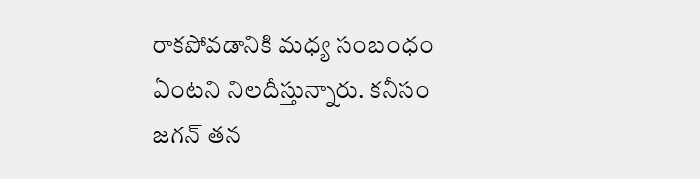రాకపోవడానికి మధ్య సంబంధం ఏంటని నిలదీస్తున్నారు. కనీసం జగన్ తన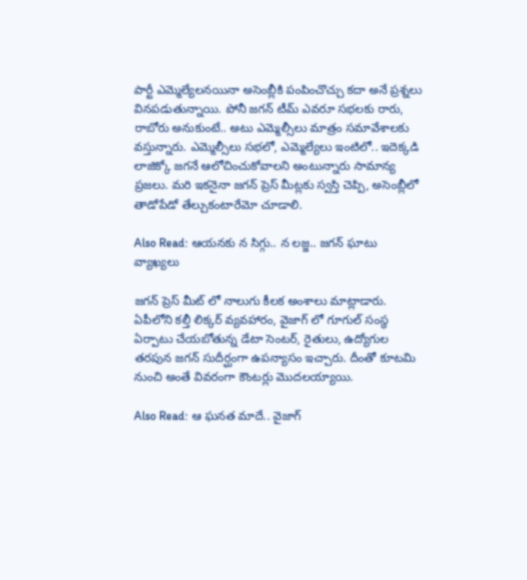పార్టీ ఎమ్మెల్యేలనయినా అసెంబ్లీకి పంపించొచ్చు కదా అనే ప్రశ్నలు వినపడుతున్నాయి. పోనీ జగన్ టీమ్ ఎవరూ సభలకు రారు, రాబోరు అనుకుంటే.. అటు ఎమ్మెల్సీలు మాత్రం సమావేశాలకు వస్తున్నారు. ఎమ్మెల్సీలు సభలో, ఎమ్మెల్యేలు ఇంటిలో.. ఇదెక్కడి లాజిక్కో జగనే ఆలోచించుకోవాలని అంటున్నారు సామాన్య ప్రజలు. మరి ఇకనైనా జగన్ ప్రెస్ మీట్లకు స్వస్తి చెప్పి, అసెంబ్లీలో తాడోపేడో తేల్చుకంటారేమో చూడాలి.

Also Read: ఆయనకు న సిగ్గు.. న లజ్జ.. జగన్ ఘాటు వ్యాఖ్యలు

జగన్ ప్రెస్ మీట్ లో నాలుగు కీలక అంశాలు మాట్లాడారు. ఏపీలోని కల్తీ లిక్కర్ వ్యవహారం, వైజాగ్ లో గూగుల్ సంస్థ ఏర్పాటు చేయబోతున్న డేటా సెంటర్, రైతులు, ఉద్యోగుల తరపున జగన్ సుదీర్ఘంగా ఉపన్యాసం ఇచ్చారు. దీంతో కూటమి నుంచి అంతే వివరంగా కౌంటర్లు మొదలయ్యాయి.

Also Read: ఆ ఘనత మాదే.. వైజాగ్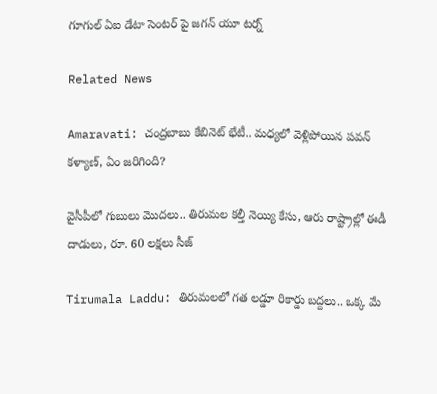గూగుల్ ఏఐ డేటా సెంటర్ పై జగన్ యూ టర్న్

Related News

Amaravati: చంద్రబాబు కేబినెట్ భేటీ.. మధ్యలో వెళ్లిపోయిన పవన్ కళ్యాణ్, ఏం జరిగింది?

వైసీపీలో గుబులు మొదలు.. తిరుమల కల్తీ నెయ్యి కేసు, ఆరు రాష్ట్రాల్లో ఈడీ దాడులు, రూ. 60 లక్షలు సీజ్

Tirumala Laddu: తిరుమలలో గత లడ్డూ రికార్డు బద్దలు.. ఒక్క మే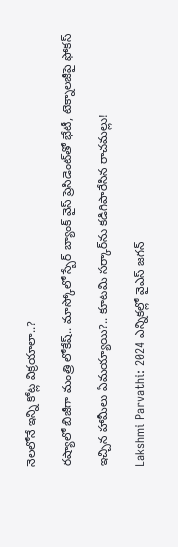నెలలోనే ఇన్ని కోట్ల విక్రయాలా..?

రష్యాలో బిజీగా మంత్రి లోకేష్.. మాస్కోలో స్బేర్‌ బ్యాంక్ వైస్ ప్రెసిడెంట్‌తో భేటీ, టెక్నాలజీపై ఫోకస్

ఇచ్చిన హామీలు ఏమయ్యాయి?.. కూటమి సర్కార్‌ను కడిగిపారేసిన రాచమల్లు!

Lakshmi Parvathi: 2024 ఎన్నికల్లో వైఎస్ జగన్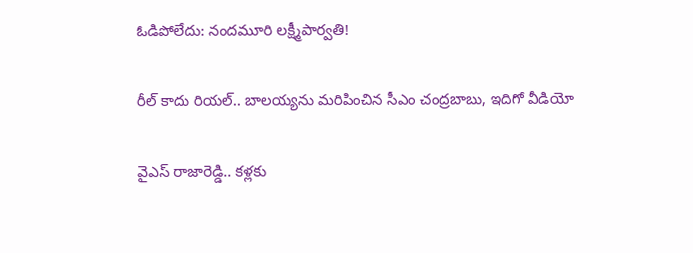ఓడిపోలేదు: నందమూరి లక్ష్మీపార్వతి!

రీల్ కాదు రియల్.. బాలయ్యను మరిపించిన సీఎం చంద్రబాబు, ఇదిగో వీడియో

వైఎస్ రాజారెడ్డి.. కళ్లకు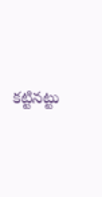కట్టినట్టు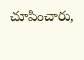చూపించారు,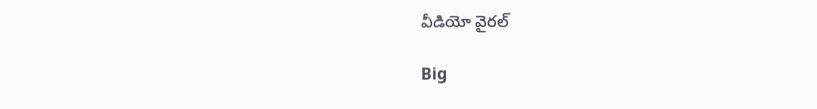వీడియో వైరల్

Big